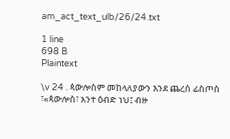am_act_text_ulb/26/24.txt

1 line
698 B
Plaintext

\v 24 . ጳውሎስም መከላለያውን እንደ ጨረሰ ፊስጦስ ፣«ጳውሎስ፣ አንተ ዕብድ ነህ፤ ብዙ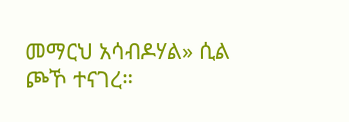መማርህ አሳብዶሃል» ሲል ጮኾ ተናገረ።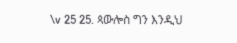\v 25 25. ጳውሎስ ግን እንዲህ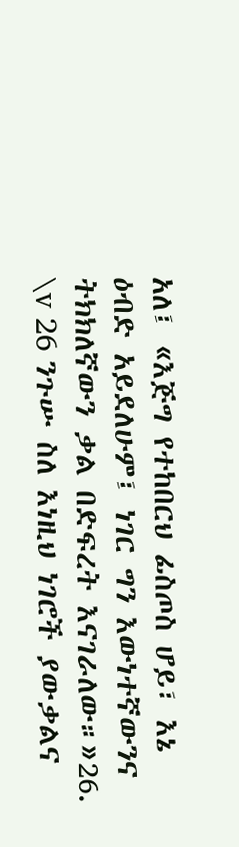አለ፤ «እጅግ የተከበርህ ፊስጦስ ሆይ፣ እኔ ዕብድ አይደለሁም፤ ነገር ግን እውነተኛውንና ትክክለኛውን ቃል በድፍረት እናገራለው።»26. \v 26 ንጉሡ ስለ እነዚህ ነገሮች ያውቃልና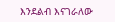እንደልብ እናገራለው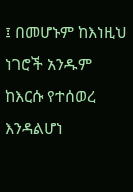፤ በመሆኑም ከእነዚህ ነገሮች አንዱም ከእርሱ የተሰወረ እንዳልሆነ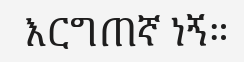እርግጠኛ ነኝ።